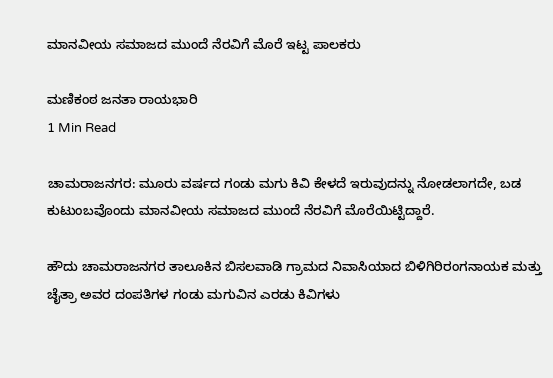ಮಾನವೀಯ ಸಮಾಜದ ಮುಂದೆ ನೆರವಿಗೆ ಮೊರೆ ಇಟ್ಟ ಪಾಲಕರು

ಮಣಿಕಂಠ ಜನತಾ ರಾಯಭಾರಿ
1 Min Read

ಚಾಮರಾಜನಗರ: ಮೂರು ವರ್ಷದ ಗಂಡು ಮಗು ಕಿವಿ ಕೇಳದೆ ಇರುವುದನ್ನು ನೋಡಲಾಗದೇ, ಬಡ ಕುಟುಂಬವೊಂದು ಮಾನವೀಯ ಸಮಾಜದ ಮುಂದೆ ನೆರವಿಗೆ ಮೊರೆಯಿಟ್ಟಿದ್ದಾರೆ.

ಹೌದು ಚಾಮರಾಜನಗರ ತಾಲೂಕಿನ ಬಿಸಲವಾಡಿ ಗ್ರಾಮದ ನಿವಾಸಿಯಾದ ಬಿಳಿಗಿರಿರಂಗನಾಯಕ ಮತ್ತು ಚೈತ್ರಾ ಅವರ ದಂಪತಿಗಳ ಗಂಡು ಮಗುವಿನ ಎರಡು ಕಿವಿಗಳು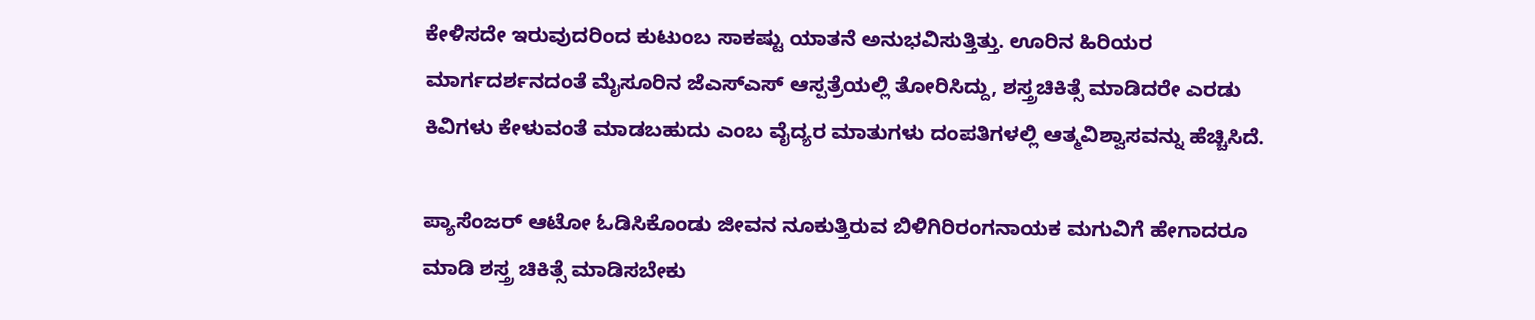ಕೇಳಿಸದೇ ಇರುವುದರಿಂದ ಕುಟುಂಬ ಸಾಕಷ್ಟು ಯಾತನೆ ಅನುಭವಿಸುತ್ತಿತ್ತು. ಊರಿನ ಹಿರಿಯರ ಮಾರ್ಗದರ್ಶನದಂತೆ ಮೈಸೂರಿನ ಜೆಎಸ್ಎಸ್ ಆಸ್ಪತ್ರೆಯಲ್ಲಿ ತೋರಿಸಿದ್ದು, ಶಸ್ತ್ರಚಿಕಿತ್ಸೆ ಮಾಡಿದರೇ ಎರಡು ಕಿವಿಗಳು ಕೇಳುವಂತೆ ಮಾಡಬಹುದು ಎಂಬ ವೈದ್ಯರ ಮಾತುಗಳು ದಂಪತಿಗಳಲ್ಲಿ ಆತ್ಮವಿಶ್ವಾಸವನ್ನು ಹೆಚ್ಚಿಸಿದೆ.

ಪ್ಯಾಸೆಂಜರ್ ಆಟೋ ಓಡಿಸಿಕೊಂಡು ಜೀವನ ನೂಕುತ್ತಿರುವ ಬಿಳಿಗಿರಿರಂಗನಾಯಕ ಮಗುವಿಗೆ ಹೇಗಾದರೂ ಮಾಡಿ ಶಸ್ತ್ರ ಚಿಕಿತ್ಸೆ ಮಾಡಿಸಬೇಕು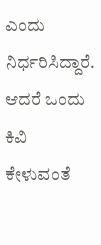ಎಂದು ನಿರ್ಧರಿಸಿದ್ದಾರೆ. ಆದರೆ ಒಂದು ಕಿವಿ ಕೇಳುವಂತೆ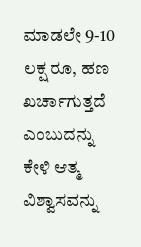ಮಾಡಲೇ 9-10 ಲಕ್ಷ ರೂ, ಹಣ ಖರ್ಚಾಗುತ್ತದೆ ಎಂಬುದನ್ನು ಕೇಳಿ ಆತ್ಮ ವಿಶ್ವಾಸವನ್ನು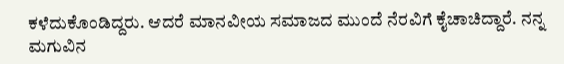ಕಳೆದುಕೊಂಡಿದ್ದರು. ಆದರೆ ಮಾನವೀಯ ಸಮಾಜದ ಮುಂದೆ ನೆರವಿಗೆ ಕೈಚಾಚಿದ್ದಾರೆ. ನನ್ನ ಮಗುವಿನ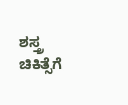ಶಸ್ತ್ರ ಚಿಕಿತ್ಸೆಗೆ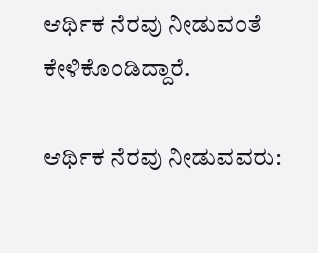ಆರ್ಥಿಕ ನೆರವು ನೀಡುವಂತೆ ಕೇಳಿಕೊಂಡಿದ್ದಾರೆ.

ಆರ್ಥಿಕ ನೆರವು ನೀಡುವವರು: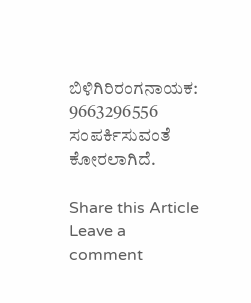ಬಿಳಿಗಿರಿರಂಗನಾಯಕ: 9663296556 ಸಂಪರ್ಕಿಸುವಂತೆ ಕೋರಲಾಗಿದೆ.

Share this Article
Leave a comment